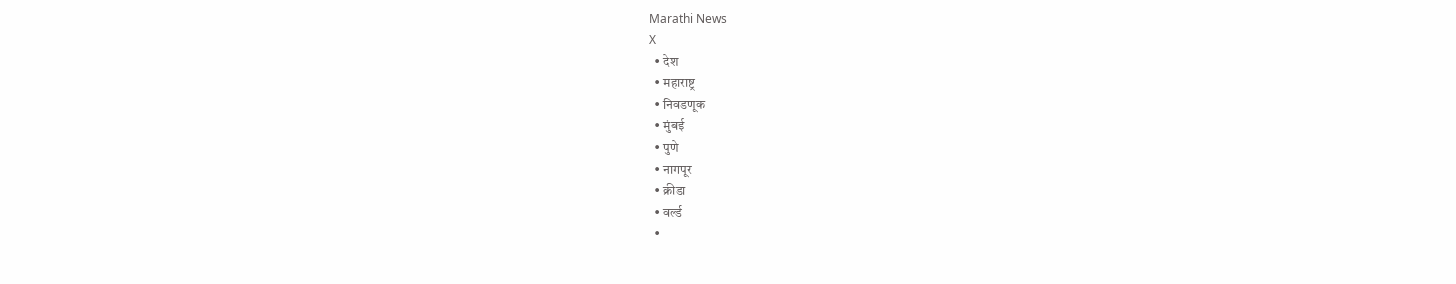Marathi News
X
  • देश
  • महाराष्ट्र
  • निवडणूक
  • मुंबई
  • पुणे
  • नागपूर
  • क्रीडा
  • वर्ल्ड
  •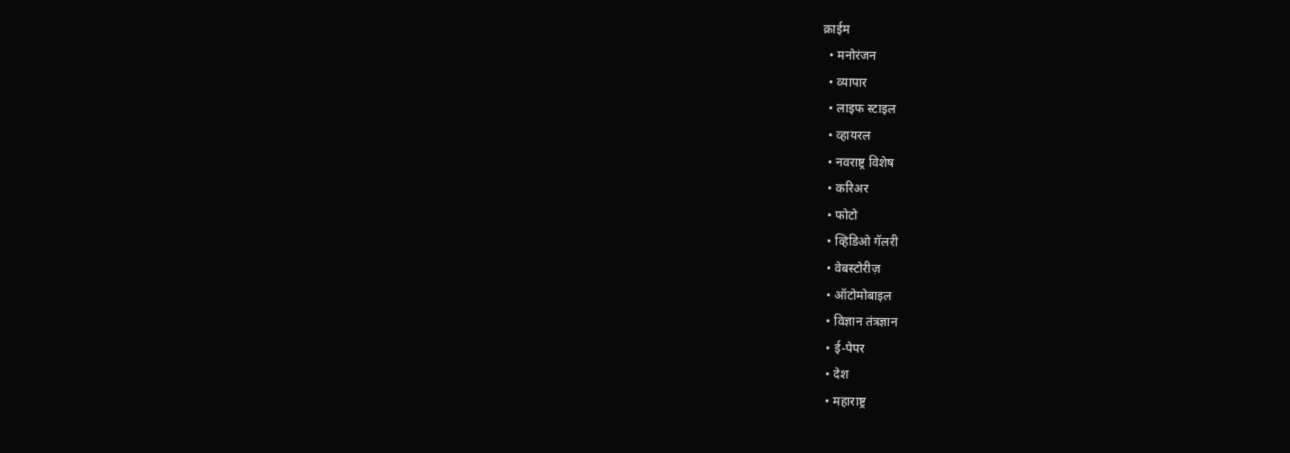क्राईम
  • मनोरंजन
  • व्यापार
  • लाइफ स्टाइल
  • व्हायरल
  • नवराष्ट्र विशेष
  • करिअर
  • फोटो
  • व्हिडिओ गॅलरी
  • वेबस्टोरीज़
  • ऑटोमोबाइल
  • विज्ञान तंत्रज्ञान
  • ई-पेपर
  • देश
  • महाराष्ट्र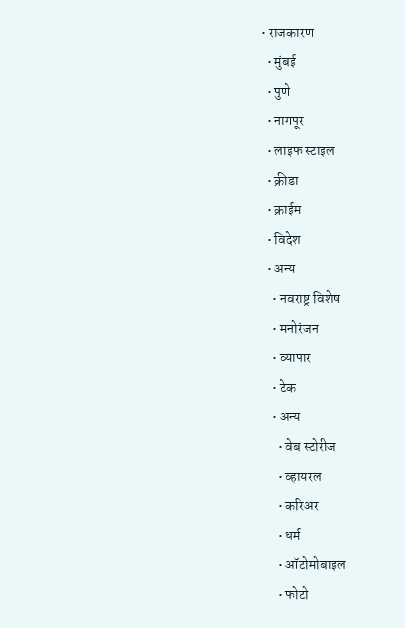• राजकारण
  • मुंबई
  • पुणे
  • नागपूर
  • लाइफ स्टाइल
  • क्रीडा
  • क्राईम
  • विदेश
  • अन्य
    • नवराष्ट्र विशेष
    • मनोरंजन
    • व्यापार
    • टेक
    • अन्य
      • वेब स्टोरीज
      • व्हायरल
      • करिअर
      • धर्म
      • ऑटोमोबाइल
      • फोटो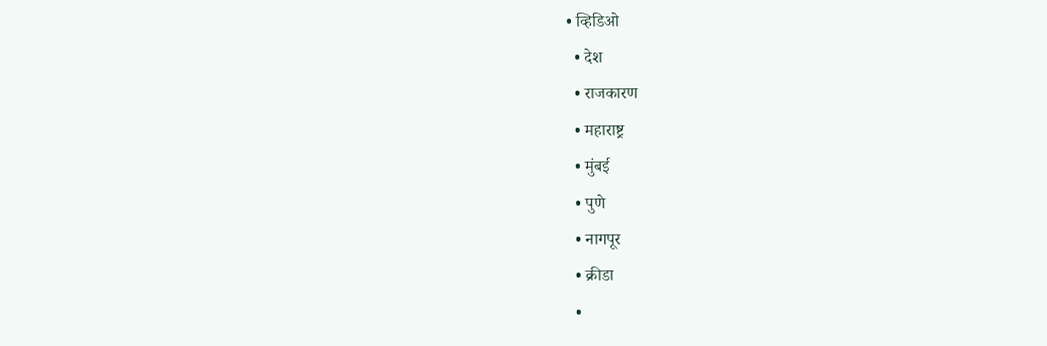• व्हिडिओ
  • देश
  • राजकारण
  • महाराष्ट्र
  • मुंबई
  • पुणे
  • नागपूर
  • क्रीडा
  •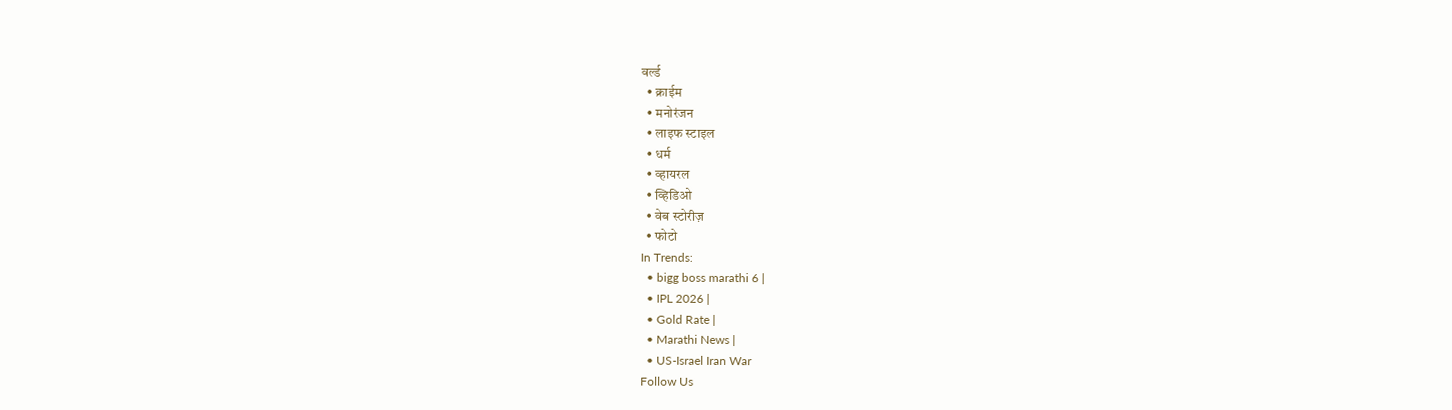वर्ल्ड
  • क्राईम
  • मनोरंजन
  • लाइफ स्टाइल
  • धर्म
  • व्हायरल
  • व्हिडिओ
  • वेब स्टोरीज़
  • फोटो
In Trends:
  • bigg boss marathi 6 |
  • IPL 2026 |
  • Gold Rate |
  • Marathi News |
  • US-Israel Iran War
Follow Us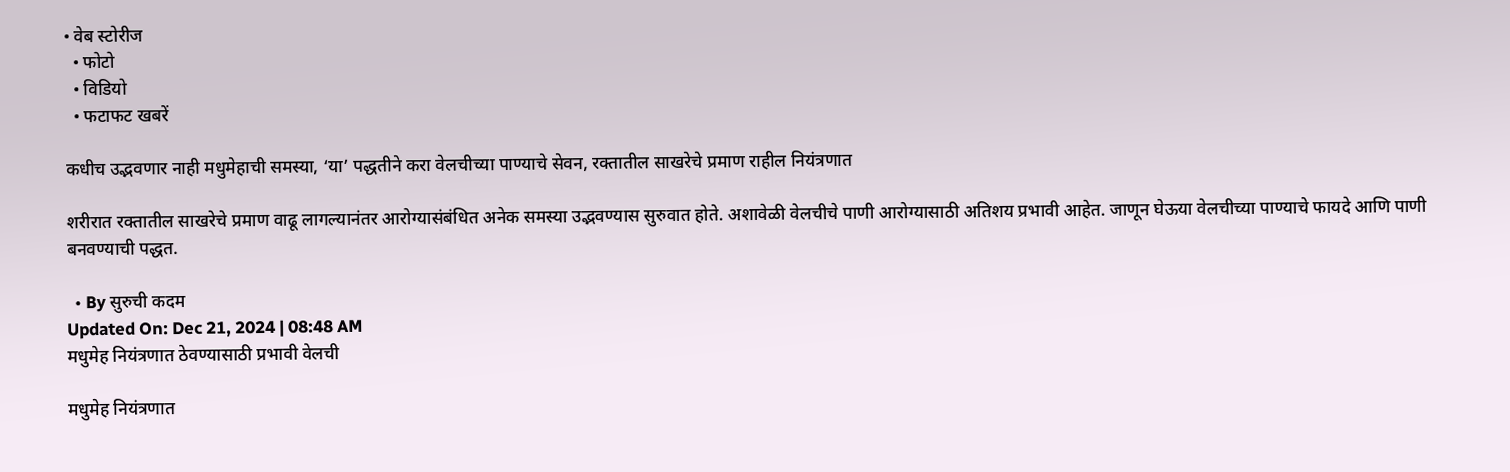• वेब स्टोरीज
  • फोटो
  • विडियो
  • फटाफट खबरें

कधीच उद्भवणार नाही मधुमेहाची समस्या, ‘या’ पद्धतीने करा वेलचीच्या पाण्याचे सेवन, रक्तातील साखरेचे प्रमाण राहील नियंत्रणात

शरीरात रक्तातील साखरेचे प्रमाण वाढू लागल्यानंतर आरोग्यासंबंधित अनेक समस्या उद्भवण्यास सुरुवात होते. अशावेळी वेलचीचे पाणी आरोग्यासाठी अतिशय प्रभावी आहेत. जाणून घेऊया वेलचीच्या पाण्याचे फायदे आणि पाणी बनवण्याची पद्धत.

  • By सुरुची कदम
Updated On: Dec 21, 2024 | 08:48 AM
मधुमेह नियंत्रणात ठेवण्यासाठी प्रभावी वेलची

मधुमेह नियंत्रणात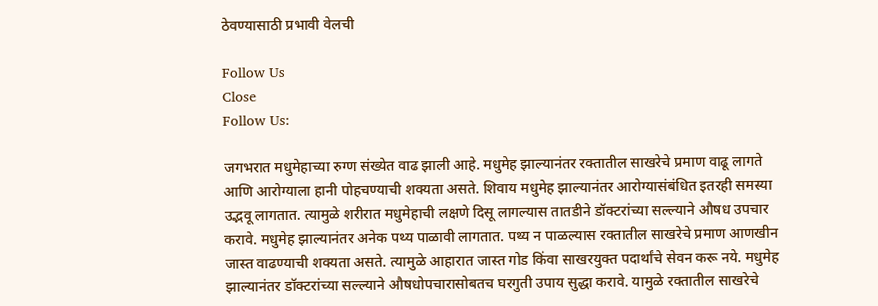ठेवण्यासाठी प्रभावी वेलची

Follow Us
Close
Follow Us:

जगभरात मधुमेहाच्या रुग्ण संख्येत वाढ झाली आहे. मधुमेह झाल्यानंतर रक्तातील साखरेचे प्रमाण वाढू लागते आणि आरोग्याला हानी पोहचण्याची शक्यता असते. शिवाय मधुमेह झाल्यानंतर आरोग्यासंबंधित इतरही समस्या उद्भवू लागतात. त्यामुळे शरीरात मधुमेहाची लक्षणे दिसू लागल्यास तातडीने डॉक्टरांच्या सल्ल्याने औषध उपचार करावे. मधुमेह झाल्यानंतर अनेक पथ्य पाळावी लागतात. पथ्य न पाळल्यास रक्तातील साखरेचे प्रमाण आणखीन जास्त वाढण्याची शक्यता असते. त्यामुळे आहारात जास्त गोड किंवा साखरयुक्त पदार्थांचे सेवन करू नये. मधुमेह झाल्यानंतर डॉक्टरांच्या सल्ल्याने औषधोपचारासोबतच घरगुती उपाय सुद्धा करावे. यामुळे रक्तातील साखरेचे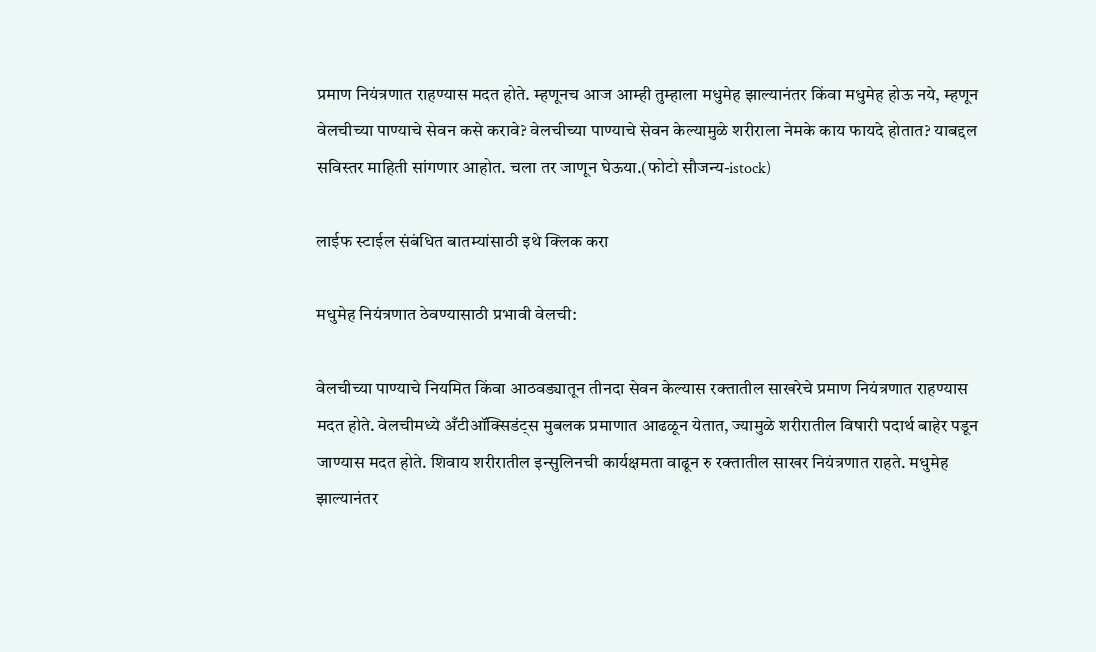प्रमाण नियंत्रणात राहण्यास मदत होते. म्हणूनच आज आम्ही तुम्हाला मधुमेह झाल्यानंतर किंवा मधुमेह होऊ नये, म्हणून वेलचीच्या पाण्याचे सेवन कसे करावे? वेलचीच्या पाण्याचे सेवन केल्यामुळे शरीराला नेमके काय फायदे होतात? याबद्दल सविस्तर माहिती सांगणार आहोत. चला तर जाणून घेऊया.(फोटो सौजन्य-istock)

लाईफ स्टाईल संबंधित बातम्यांसाठी इथे क्लिक करा

मधुमेह नियंत्रणात ठेवण्यासाठी प्रभावी वेलची:

वेलचीच्या पाण्याचे नियमित किंवा आठवड्यातून तीनदा सेवन केल्यास रक्तातील साखरेचे प्रमाण नियंत्रणात राहण्यास मदत होते. वेलचीमध्ये अँटीऑक्सिडंट्स मुबलक प्रमाणात आढळून येतात, ज्यामुळे शरीरातील विषारी पदार्थ बाहेर पडून जाण्यास मदत होते. शिवाय शरीरातील इन्सुलिनची कार्यक्षमता वाढून रु रक्तातील साखर नियंत्रणात राहते. मधुमेह झाल्यानंतर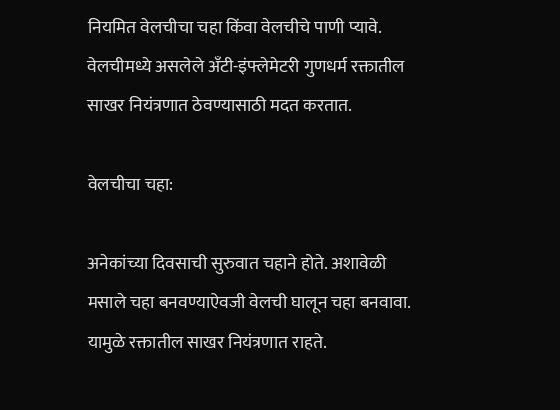नियमित वेलचीचा चहा किंवा वेलचीचे पाणी प्यावे. वेलचीमध्ये असलेले अँटी-इंफ्लेमेटरी गुणधर्म रक्तातील साखर नियंत्रणात ठेवण्यासाठी मदत करतात.

वेलचीचा चहा:

अनेकांच्या दिवसाची सुरुवात चहाने होते. अशावेळी मसाले चहा बनवण्याऐवजी वेलची घालून चहा बनवावा. यामुळे रक्तातील साखर नियंत्रणात राहते.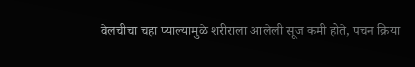वेलचीचा चहा प्याल्यामुळे शरीराला आलेली सूज कमी होते, पचन क्रिया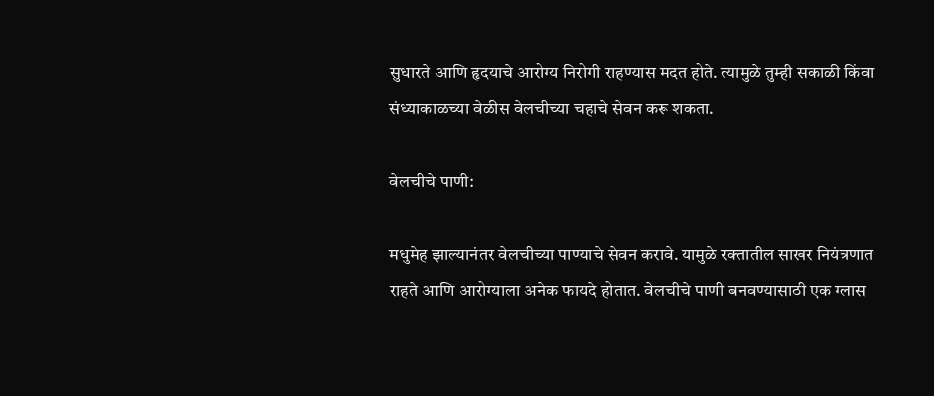सुधारते आणि हृदयाचे आरोग्य निरोगी राहण्यास मदत होते. त्यामुळे तुम्ही सकाळी किंवा संध्याकाळच्या वेळीस वेलचीच्या चहाचे सेवन करू शकता.

वेलचीचे पाणी:

मधुमेह झाल्यानंतर वेलचीच्या पाण्याचे सेवन करावे. यामुळे रक्तातील साखर नियंत्रणात राहते आणि आरोग्याला अनेक फायदे होतात. वेलचीचे पाणी बनवण्यासाठी एक ग्लास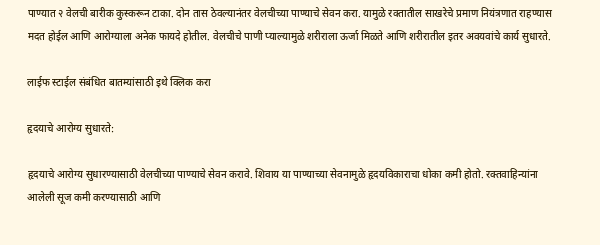पाण्यात २ वेलची बारीक कुस्करून टाका. दोन तास ठेवल्यानंतर वेलचीच्या पाण्याचे सेवन करा. यामुळे रक्तातील साखरेचे प्रमाण नियंत्रणात राहण्यास मदत होईल आणि आरोग्याला अनेक फायदे होतील. वेलचीचे पाणी प्याल्यामुळे शरीराला ऊर्जा मिळते आणि शरीरातील इतर अवयवांचे कार्य सुधारते.

लाईफ स्टाईल संबंधित बातम्यांसाठी इथे क्लिक करा

हृदयाचे आरोग्य सुधारते:

हृदयाचे आरोग्य सुधारण्यासाठी वेलचीच्या पाण्याचे सेवन करावे. शिवाय या पाण्याच्या सेवनामुळे हृदयविकाराचा धोका कमी होतो. रक्तवाहिन्यांना आलेली सूज कमी करण्यासाठी आणि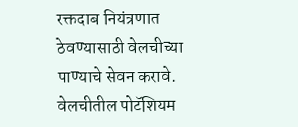रक्तदाब नियंत्रणात ठेवण्यासाठी वेलचीच्या पाण्याचे सेवन करावे. वेलचीतील पोटॅशियम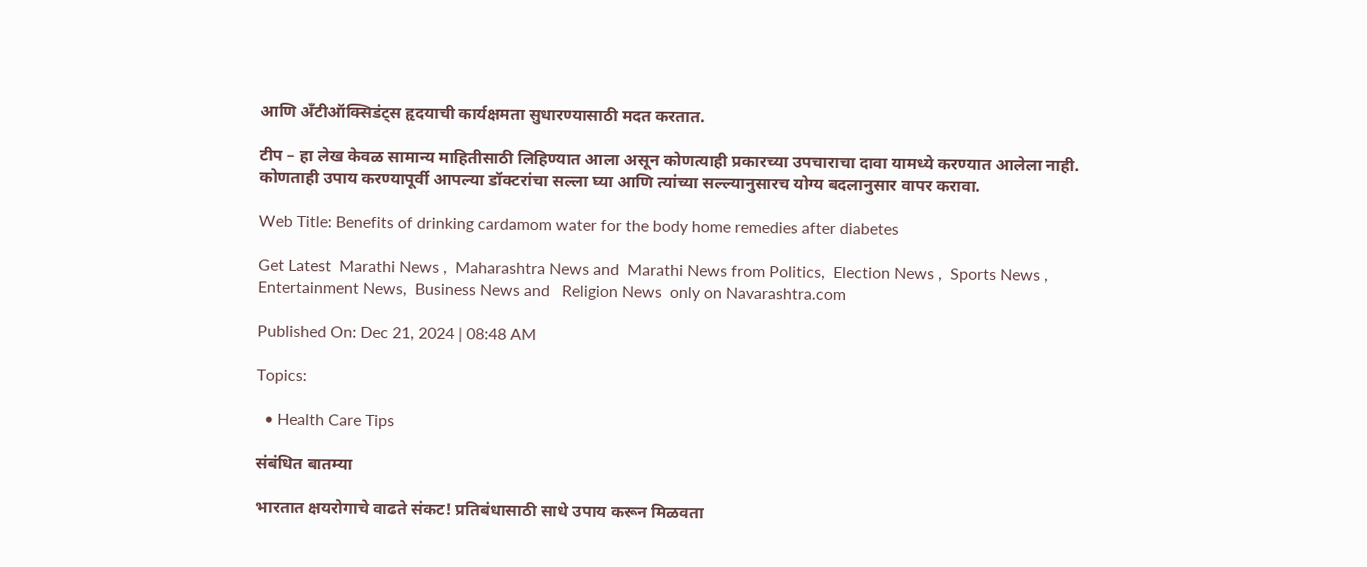आणि अँटीऑक्सिडंट्स हृदयाची कार्यक्षमता सुधारण्यासाठी मदत करतात.

टीप – हा लेख केवळ सामान्य माहितीसाठी लिहिण्यात आला असून कोणत्याही प्रकारच्या उपचाराचा दावा यामध्ये करण्यात आलेला नाही. कोणताही उपाय करण्यापूर्वी आपल्या डॉक्टरांचा सल्ला घ्या आणि त्यांच्या सल्ल्यानुसारच योग्य बदलानुसार वापर करावा.

Web Title: Benefits of drinking cardamom water for the body home remedies after diabetes

Get Latest  Marathi News ,  Maharashtra News and  Marathi News from Politics,  Election News ,  Sports News ,  Entertainment News,  Business News and   Religion News  only on Navarashtra.com

Published On: Dec 21, 2024 | 08:48 AM

Topics:

  • Health Care Tips

संबंधित बातम्या

भारतात क्षयरोगाचे वाढते संकट! प्रतिबंधासाठी साधे उपाय करून मिळवता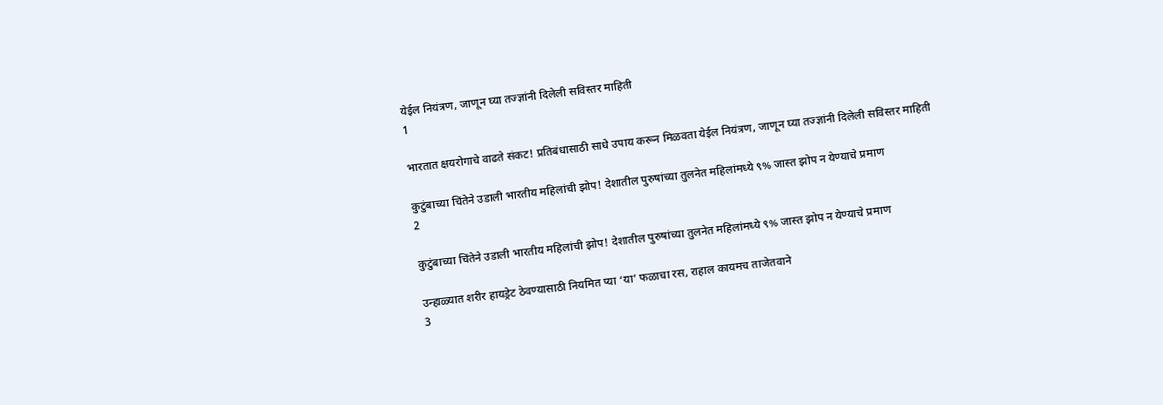येईल नियंत्रण, जाणून घ्या तज्ज्ञांनी दिलेली सविस्तर माहिती
1

भारतात क्षयरोगाचे वाढते संकट! प्रतिबंधासाठी साधे उपाय करून मिळवता येईल नियंत्रण, जाणून घ्या तज्ज्ञांनी दिलेली सविस्तर माहिती

कुटुंबाच्या चिंतेने उडाली भारतीय महिलांची झोप! देशातील पुरुषांच्या तुलनेत महिलांमध्ये ९% जास्त झोप न येण्याचे प्रमाण
2

कुटुंबाच्या चिंतेने उडाली भारतीय महिलांची झोप! देशातील पुरुषांच्या तुलनेत महिलांमध्ये ९% जास्त झोप न येण्याचे प्रमाण

उन्हाळ्यात शरीर हायड्रेट ठेवण्यासाठी नियमित प्या ‘या’ फळाचा रस, राहाल कायमच ताजेतवाने
3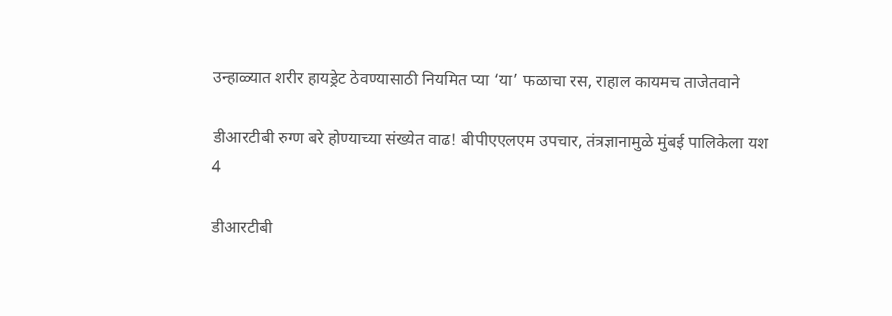उन्हाळ्यात शरीर हायड्रेट ठेवण्यासाठी नियमित प्या ‘या’ फळाचा रस, राहाल कायमच ताजेतवाने

डीआरटीबी रुग्ण बरे होण्याच्या संख्येत वाढ! बीपीएएलएम उपचार, तंत्रज्ञानामुळे मुंबई पालिकेला यश
4

डीआरटीबी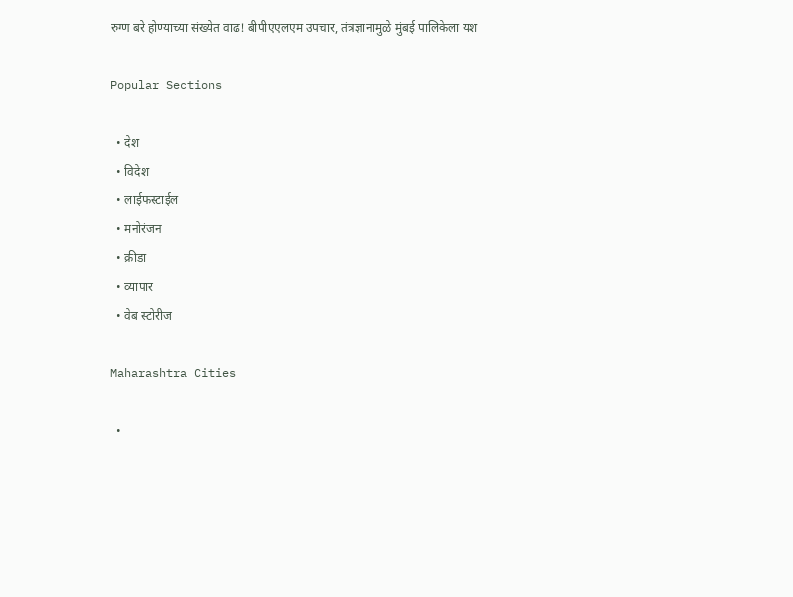रुग्ण बरे होण्याच्या संख्येत वाढ! बीपीएएलएम उपचार, तंत्रज्ञानामुळे मुंबई पालिकेला यश

Popular Sections

  • देश
  • विदेश
  • लाईफस्टाईल
  • मनोरंजन
  • क्रीडा
  • व्यापार
  • वेब स्टोरीज

Maharashtra Cities

  •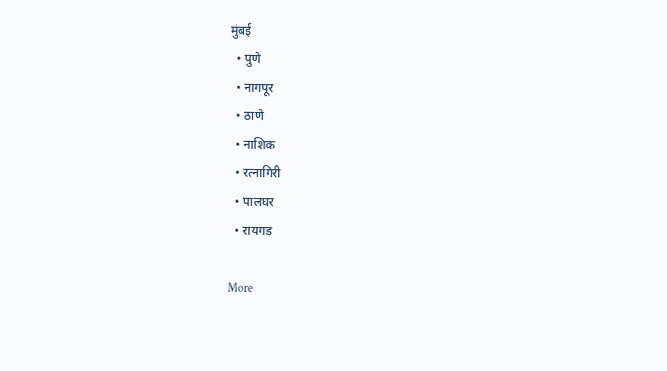मुंबई
  • पुणे
  • नागपूर
  • ठाणे
  • नाशिक
  • रत्नागिरी
  • पालघर
  • रायगड

More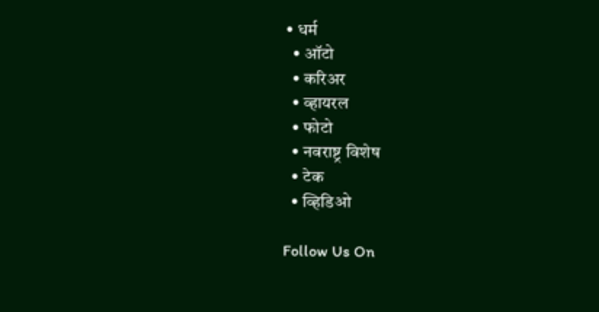• धर्म
  • ऑटो
  • करिअर
  • व्हायरल
  • फोटो
  • नवराष्ट्र विशेष
  • टेक
  • व्हिडिओ

Follow Us On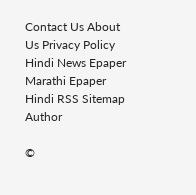Contact Us About Us Privacy Policy
Hindi News Epaper Marathi Epaper Hindi RSS Sitemap Author

©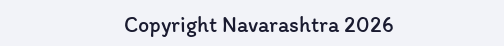Copyright Navarashtra 2026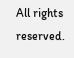All rights reserved.